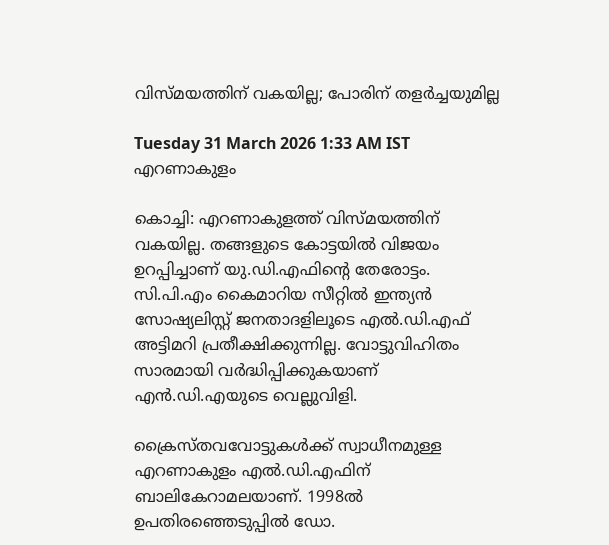വിസ്‌മയത്തിന് വകയില്ല; പോരിന് തളർച്ചയുമില്ല

Tuesday 31 March 2026 1:33 AM IST
എറണാകുളം

കൊച്ചി: എറണാകുളത്ത് വിസ്‌മയത്തിന് വകയില്ല. തങ്ങളുടെ കോട്ടയിൽ വിജയം ഉറപ്പിച്ചാണ് യു.ഡി.എഫിന്റെ തേരോട്ടം. സി.പി.എം കൈമാറിയ സീറ്റിൽ ഇന്ത്യൻ സോഷ്യലിസ്റ്റ് ജനതാദളിലൂടെ എൽ.ഡി.എഫ് അട്ടിമറി പ്രതീക്ഷിക്കുന്നില്ല. വോട്ടുവിഹിതം സാരമായി വർദ്ധിപ്പിക്കുകയാണ് എൻ.ഡി.എയുടെ വെല്ലുവിളി.

ക്രൈസ്‌തവവോട്ടുകൾക്ക് സ്വാധീനമുള്ള എറണാകുളം എൽ.ഡി.എഫിന് ബാലികേറാമലയാണ്. 1998ൽ ഉപതിരഞ്ഞെടുപ്പിൽ ഡോ.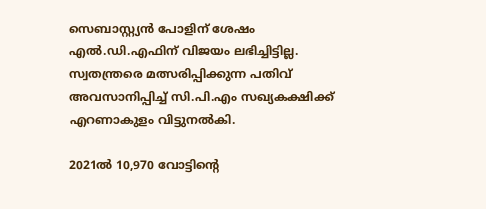സെബാസ്റ്റ്യൻ പോളിന് ശേഷം എൽ.ഡി.എഫിന് വിജയം ലഭിച്ചിട്ടില്ല. സ്വതന്ത്രരെ മത്സരിപ്പിക്കുന്ന പതിവ് അവസാനിപ്പിച്ച് സി.പി.എം സഖ്യകക്ഷിക്ക് എറണാകുളം വിട്ടുനൽകി.

2021ൽ 10,970 വോട്ടിന്റെ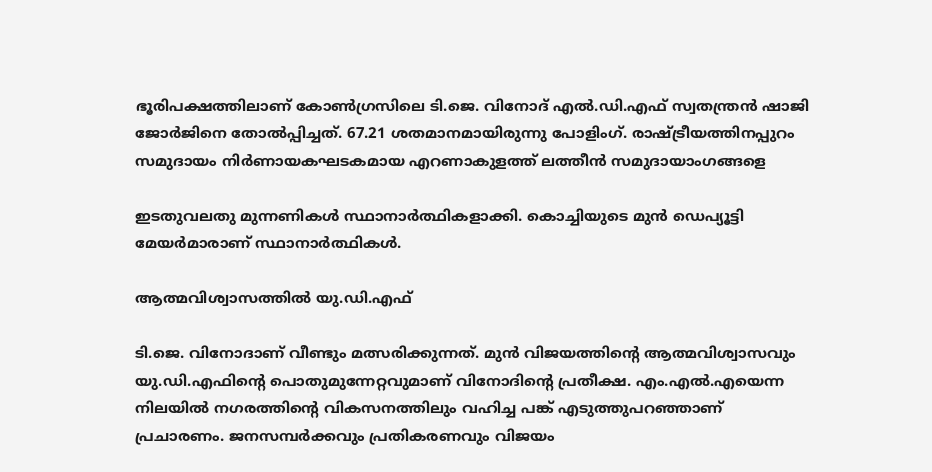ഭൂരിപക്ഷത്തിലാണ് കോൺഗ്രസിലെ ടി.ജെ. വിനോദ് എൽ.ഡി.എഫ് സ്വതന്ത്രൻ ഷാജി ജോർജിനെ തോൽപ്പിച്ചത്. 67.21 ശതമാനമായിരുന്നു പോളിംഗ്. രാഷ്ട്രീയത്തിനപ്പുറം സമുദായം നിർണായകഘടകമായ എറണാകുളത്ത് ലത്തീൻ സമുദായാംഗങ്ങളെ

ഇടതുവലതു മുന്നണികൾ സ്ഥാനാർത്ഥികളാക്കി. കൊച്ചിയുടെ മുൻ ഡെപ്യൂട്ടി മേയർമാരാണ് സ്ഥാനാർത്ഥികൾ.

ആത്മവിശ്വാസത്തിൽ യു.ഡി.എഫ്

ടി.ജെ. വിനോദാണ് വീണ്ടും മത്സരിക്കുന്നത്. മുൻ വിജയത്തിന്റെ ആത്മവിശ്വാസവും യു.ഡി.എഫിന്റെ പൊതുമുന്നേറ്റവുമാണ് വിനോദിന്റെ പ്രതീക്ഷ. എം.എൽ.എയെന്ന നിലയിൽ നഗരത്തിന്റെ വികസനത്തിലും വഹിച്ച പങ്ക് എടുത്തുപറഞ്ഞാണ് പ്രചാരണം. ജനസമ്പർക്കവും പ്രതികരണവും വിജയം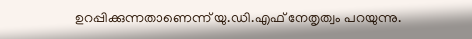ഉറപ്പിക്കുന്നതാണെന്ന് യു.ഡി.എഫ് നേതൃത്വം പറയുന്നു.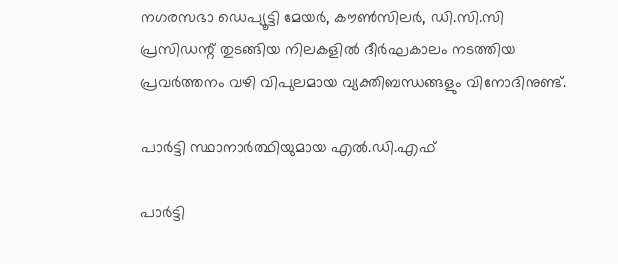നഗരസഭാ ഡെപ്യൂട്ടി മേയർ, കൗൺസിലർ, ഡി.സി.സി പ്രസിഡന്റ് തുടങ്ങിയ നിലകളിൽ ദീർഘകാലം നടത്തിയ പ്രവർത്തനം വഴി വിപുലമായ വ്യക്തിബന്ധങ്ങളും വിനോദിനുണ്ട്.

പാർട്ടി സ്ഥാനാർത്ഥിയുമായ എൽ.ഡി.എഫ്

പാർട്ടി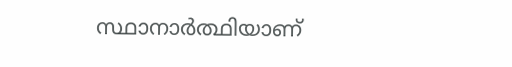സ്ഥാനാർത്ഥിയാണ്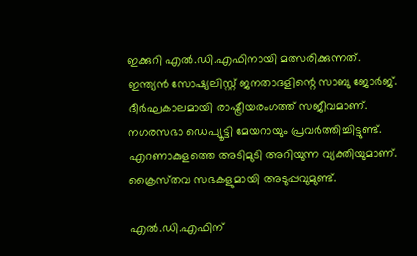ഇക്കുറി എൽ.ഡി.എഫിനായി മത്സരിക്കുന്നത്. ഇന്ത്യൻ സോഷ്യലിസ്റ്റ് ജനതാദളിന്റെ സാബു ജോർജ്. ദീർഘകാലമായി രാഷ്ട്രീയരംഗത്ത് സജീവമാണ്. നഗരസഭാ ഡെപ്യൂട്ടി മേയറായും പ്രവർത്തിച്ചിട്ടുണ്ട്. എറണാകുളത്തെ അടിമുടി അറിയുന്ന വ്യക്തിയുമാണ്. ക്രൈസ്‌തവ സഭകളുമായി അടുപ്പവുമുണ്ട്.

എൽ.ഡി.എഫിന്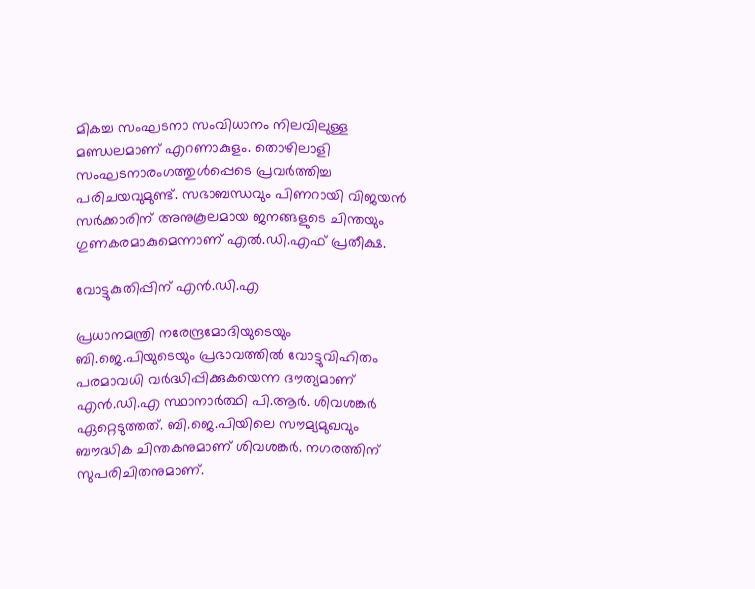മികച്ച സംഘടനാ സംവിധാനം നിലവിലുള്ള മണ്ഡലമാണ് എറണാകുളം. തൊഴിലാളി സംഘടനാരംഗത്തുൾപ്പെടെ പ്രവർത്തിച്ച പരിചയവുമുണ്ട്. സഭാബന്ധവും പിണറായി വിജയൻ സർക്കാരിന് അനുകൂലമായ ജനങ്ങളുടെ ചിന്തയും ഗുണകരമാകുമെന്നാണ് എൽ.ഡി.എഫ് പ്രതീക്ഷ.

വോട്ടുകുതിപ്പിന് എൻ.ഡി.എ

പ്രധാനമന്ത്രി നരേന്ദ്രമോദിയുടെയും ബി.ജെ.പിയുടെയും പ്രഭാവത്തിൽ വോട്ടുവിഹിതം പരമാവധി വർദ്ധിപ്പിക്കുകയെന്ന ദൗത്യമാണ് എൻ.ഡി.എ സ്ഥാനാർത്ഥി പി.ആർ. ശിവശങ്കർ ഏറ്റെടുത്തത്. ബി.ജെ.പിയിലെ സൗമ്യമുഖവും ബൗദ്ധിക ചിന്തകനുമാണ് ശിവശങ്കർ. നഗരത്തിന് സുപരിചിതനുമാണ്.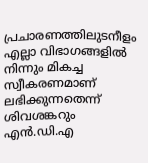പ്രചാരണത്തിലുടനീളം എല്ലാ വിഭാഗങ്ങളിൽ നിന്നും മികച്ച സ്വീകരണമാണ് ലഭിക്കുന്നതെന്ന് ശിവശങ്കറും എൻ.ഡി.എ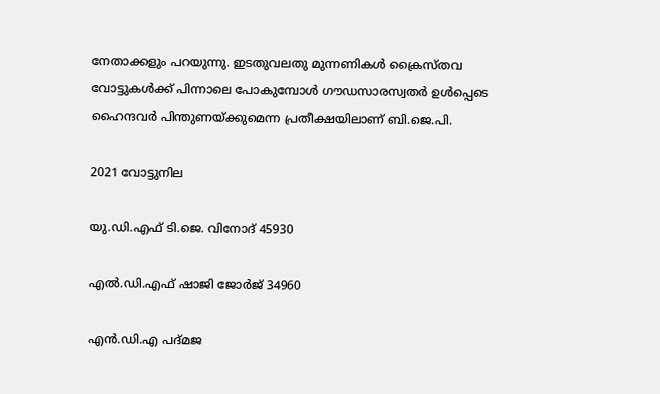നേതാക്കളും പറയുന്നു. ഇടതുവലതു മുന്നണികൾ ക്രൈസ്‌തവ വോട്ടുകൾക്ക് പിന്നാലെ പോകുമ്പോൾ ഗൗഡസാരസ്വതർ ഉൾപ്പെടെ ഹൈന്ദവർ പിന്തുണയ്‌ക്കുമെന്ന പ്രതീക്ഷയിലാണ് ബി.ജെ.പി.

2021 വോട്ടുനില

യു.ഡി.എഫ് ടി.ജെ. വിനോദ് 45930

എൽ.ഡി.എഫ് ഷാജി ജോർജ് 34960

എൻ.ഡി.എ പദ്മജ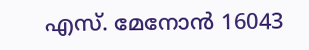എസ്. മേനോൻ 16043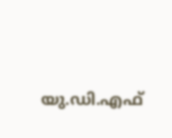യു.ഡി.എഫ്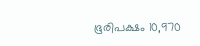ഭൂരിപക്ഷം 10,970